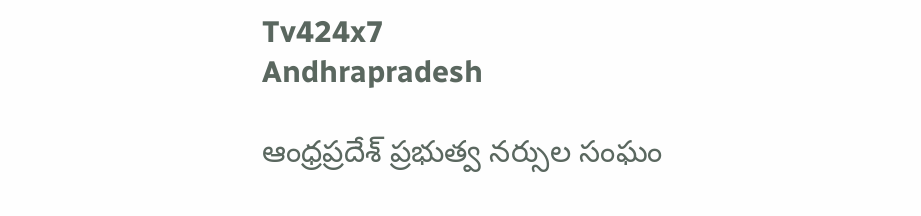Tv424x7
Andhrapradesh

ఆంధ్రప్రదేశ్ ప్రభుత్వ నర్సుల సంఘం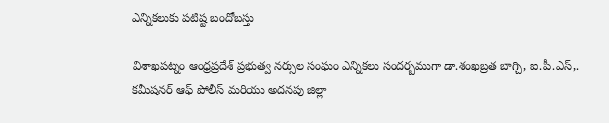ఎన్నికలుకు పటిష్ట బందోబస్తు

విశాఖపట్నం ఆంధ్రప్రదేశ్ ప్రభుత్వ నర్సుల సంఘం ఎన్నికలు సందర్బముగా డా.శంఖబ్రత బాగ్చి, ఐ.పీ.ఎస్,. కమీషనర్ ఆఫ్ పోలీస్ మరియు అదనపు జిల్లా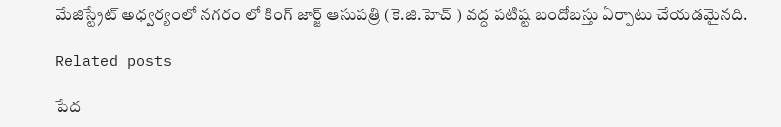మేజిస్ట్రేట్ అధ్వర్యంలో నగరం లో కింగ్ జార్జ్ ఆసుపత్రి (కె.జి.హెచ్ ) వద్ద పటిష్ట బందోబస్తు ఏర్పాటు చేయడమైనది.

Related posts

పేద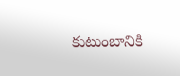కుటుంబానికి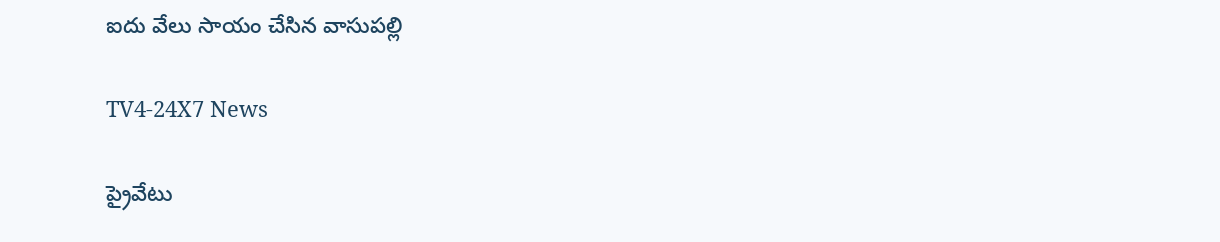ఐదు వేలు సాయం చేసిన వాసుపల్లి

TV4-24X7 News

ప్రైవేటు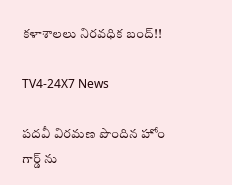కళాశాలలు నిరవధిక బంద్!!

TV4-24X7 News

పదవీ విరమణ పొందిన హోం గార్డ్ ను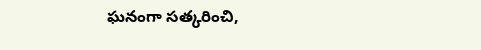ఘనంగా సత్కరించి,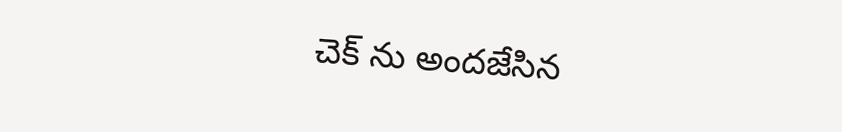చెక్ ను అందజేసిన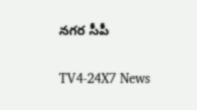నగర సీపీ

TV4-24X7 News